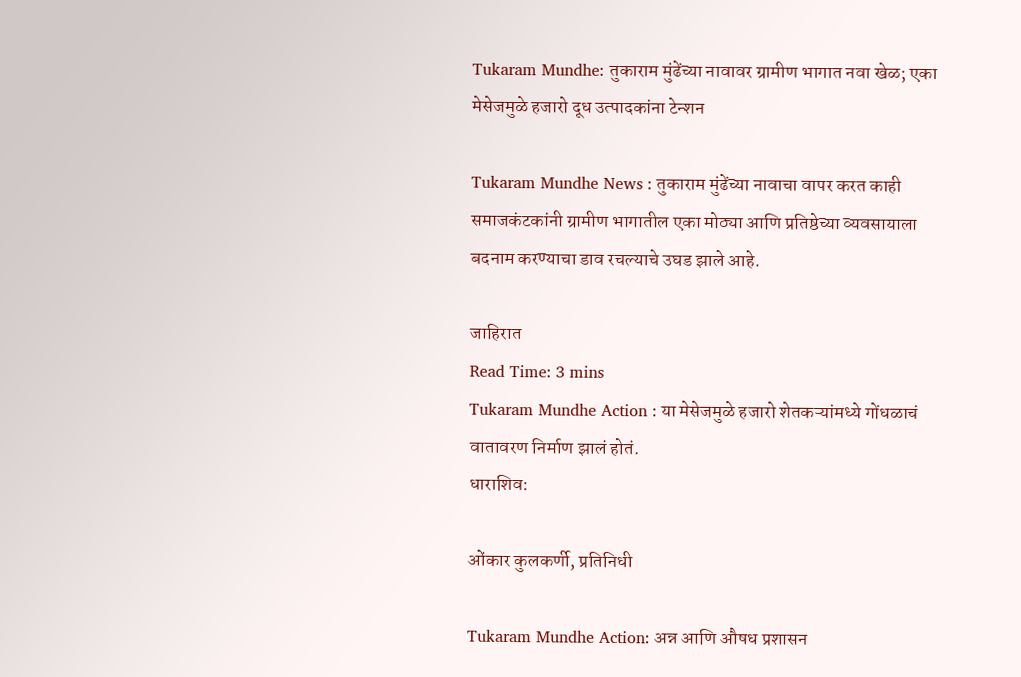Tukaram Mundhe: तुकाराम मुंढेंच्या नावावर ग्रामीण भागात नवा खेळ; एका मेसेजमुळे हजारो दूध उत्पादकांना टेन्शन

Tukaram Mundhe News : तुकाराम मुंढेंच्या नावाचा वापर करत काही समाजकंटकांनी ग्रामीण भागातील एका मोठ्या आणि प्रतिष्ठेच्या व्यवसायाला बदनाम करण्याचा डाव रचल्याचे उघड झाले आहे.

जाहिरात
Read Time: 3 mins
Tukaram Mundhe Action : या मेसेजमुळे हजारो शेतकऱ्यांमध्ये गोंधळाचं वातावरण निर्माण झालं होतं.
धाराशिव:

ओंकार कुलकर्णी, प्रतिनिधी

Tukaram Mundhe Action: अन्न आणि औषध प्रशासन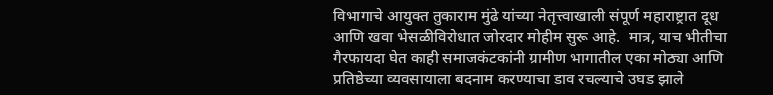विभागाचे आयुक्त तुकाराम मुंढे यांच्या नेतृत्त्वाखाली संपूर्ण महाराष्ट्रात दूध आणि खवा भेसळीविरोधात जोरदार मोहीम सुरू आहे.  मात्र, याच भीतीचा गैरफायदा घेत काही समाजकंटकांनी ग्रामीण भागातील एका मोठ्या आणि प्रतिष्ठेच्या व्यवसायाला बदनाम करण्याचा डाव रचल्याचे उघड झाले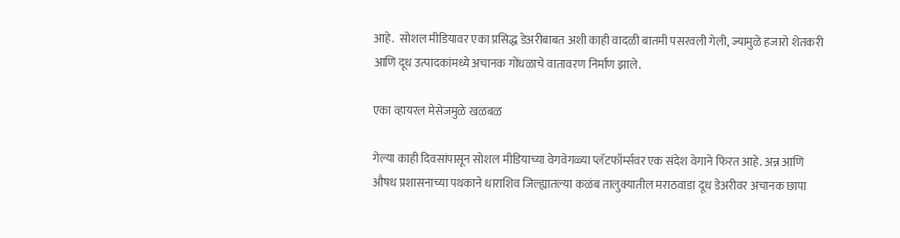आहे.  सोशल मीडियावर एका प्रसिद्ध डेअरीबाबत अशी काही वादळी बातमी पसरवली गेली, ज्यामुळे हजारो शेतकरी आणि दूध उत्पादकांमध्ये अचानक गोंधळाचे वातावरण निर्माण झाले.

एका व्हायरल मेसेजमुळे खळबळ

गेल्या काही दिवसांपासून सोशल मीडियाच्या वेगवेगळ्या प्लॅटफॉर्म्सवर एक संदेश वेगाने फिरत आहे. अन्न आणि औषध प्रशासनाच्या पथकाने धाराशिव जिल्ह्यातल्या कळंब तालुक्यातील मराठवाडा दूध डेअरीवर अचानक छापा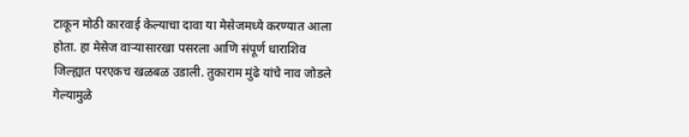टाकून मोठी कारवाई केल्याचा दावा या मेसेजमध्ये करण्यात आला होता. हा मेसेज वाऱ्यासारखा पसरला आणि संपूर्ण धाराशिव जिल्ह्यात परएकच खळबळ उडाली. तुकाराम मुंढे यांचे नाव जोडले गेल्यामुळे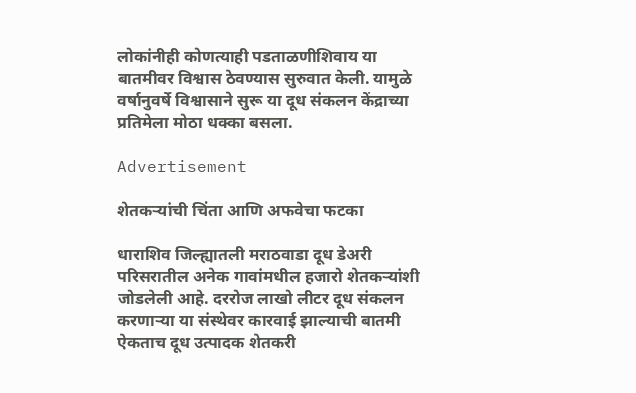लोकांनीही कोणत्याही पडताळणीशिवाय या बातमीवर विश्वास ठेवण्यास सुरुवात केली. यामुळे वर्षानुवर्षे विश्वासाने सुरू या दूध संकलन केंद्राच्या प्रतिमेला मोठा धक्का बसला.

Advertisement

शेतकऱ्यांची चिंता आणि अफवेचा फटका

धाराशिव जिल्ह्यातली मराठवाडा दूध डेअरी परिसरातील अनेक गावांमधील हजारो शेतकऱ्यांशी जोडलेली आहे. दररोज लाखो लीटर दूध संकलन करणाऱ्या या संस्थेवर कारवाई झाल्याची बातमी ऐकताच दूध उत्पादक शेतकरी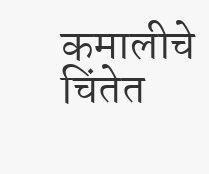कमालीचे चिंतेत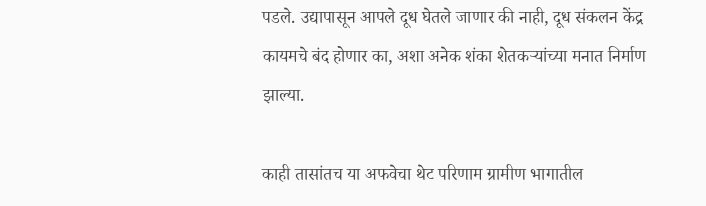पडले. उद्यापासून आपले दूध घेतले जाणार की नाही, दूध संकलन केंद्र कायमचे बंद होणार का, अशा अनेक शंका शेतकऱ्यांच्या मनात निर्माण झाल्या.

काही तासांतच या अफवेचा थेट परिणाम ग्रामीण भागातील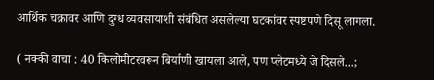आर्थिक चक्रावर आणि दुग्ध व्यवसायाशी संबंधित असलेल्या घटकांवर स्पष्टपणे दिसू लागला.

( नक्की वाचा : 40 किलोमीटरवरून बिर्याणी खायला आले, पण प्लेटमध्ये जे दिसले...;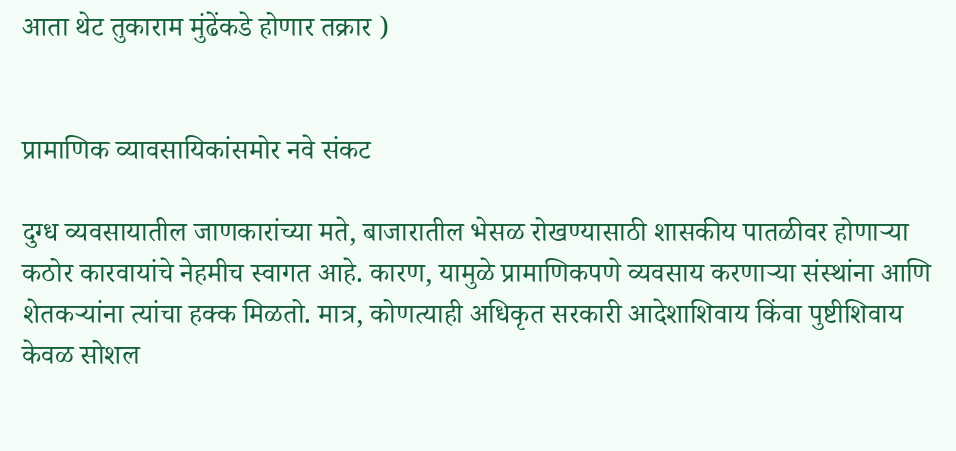आता थेट तुकाराम मुंढेंकडे होणार तक्रार )


प्रामाणिक व्यावसायिकांसमोर नवे संकट

दुग्ध व्यवसायातील जाणकारांच्या मते, बाजारातील भेसळ रोखण्यासाठी शासकीय पातळीवर होणाऱ्या कठोर कारवायांचे नेहमीच स्वागत आहे. कारण, यामुळे प्रामाणिकपणे व्यवसाय करणाऱ्या संस्थांना आणि शेतकऱ्यांना त्यांचा हक्क मिळतो. मात्र, कोणत्याही अधिकृत सरकारी आदेशाशिवाय किंवा पुष्टीशिवाय केवळ सोशल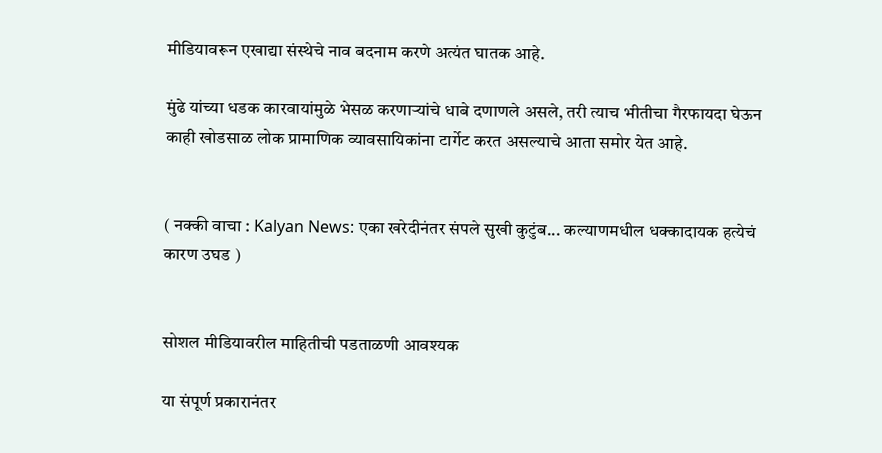मीडियावरून एखाद्या संस्थेचे नाव बदनाम करणे अत्यंत घातक आहे.

मुंढे यांच्या धडक कारवायांमुळे भेसळ करणाऱ्यांचे धाबे दणाणले असले, तरी त्याच भीतीचा गैरफायदा घेऊन काही खोडसाळ लोक प्रामाणिक व्यावसायिकांना टार्गेट करत असल्याचे आता समोर येत आहे.


( नक्की वाचा : Kalyan News: एका खरेदीनंतर संपले सुखी कुटुंब... कल्याणमधील धक्कादायक हत्येचं कारण उघड )


सोशल मीडियावरील माहितीची पडताळणी आवश्यक

या संपूर्ण प्रकारानंतर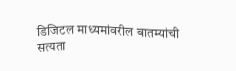डिजिटल माध्यमांवरील बातम्यांची सत्यता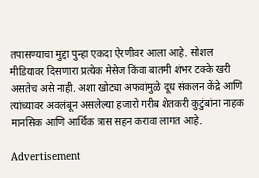तपासण्याचा मुद्दा पुन्हा एकदा ऐरणीवर आला आहे. सोशल मीडियावर दिसणारा प्रत्येक मेसेज किंवा बातमी शंभर टक्के खरी असतेच असे नाही. अशा खोट्या अफवांमुळे दूध संकलन केंद्रे आणि त्यांच्यावर अवलंबून असलेल्या हजारो गरीब शेतकरी कुटुंबांना नाहक मानसिक आणि आर्थिक त्रास सहन करावा लागत आहे.

Advertisement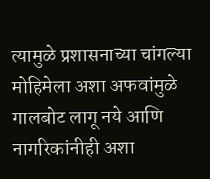त्यामुळे प्रशासनाच्या चांगल्या मोहिमेला अशा अफवांमुळे गालबोट लागू नये आणि नागरिकांनीही अशा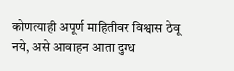कोणत्याही अपूर्ण माहितीवर विश्वास ठेवू नये, असे आवाहन आता दुग्ध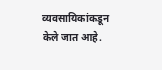व्यवसायिकांकडून केले जात आहे.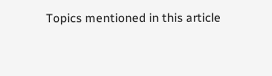Topics mentioned in this article